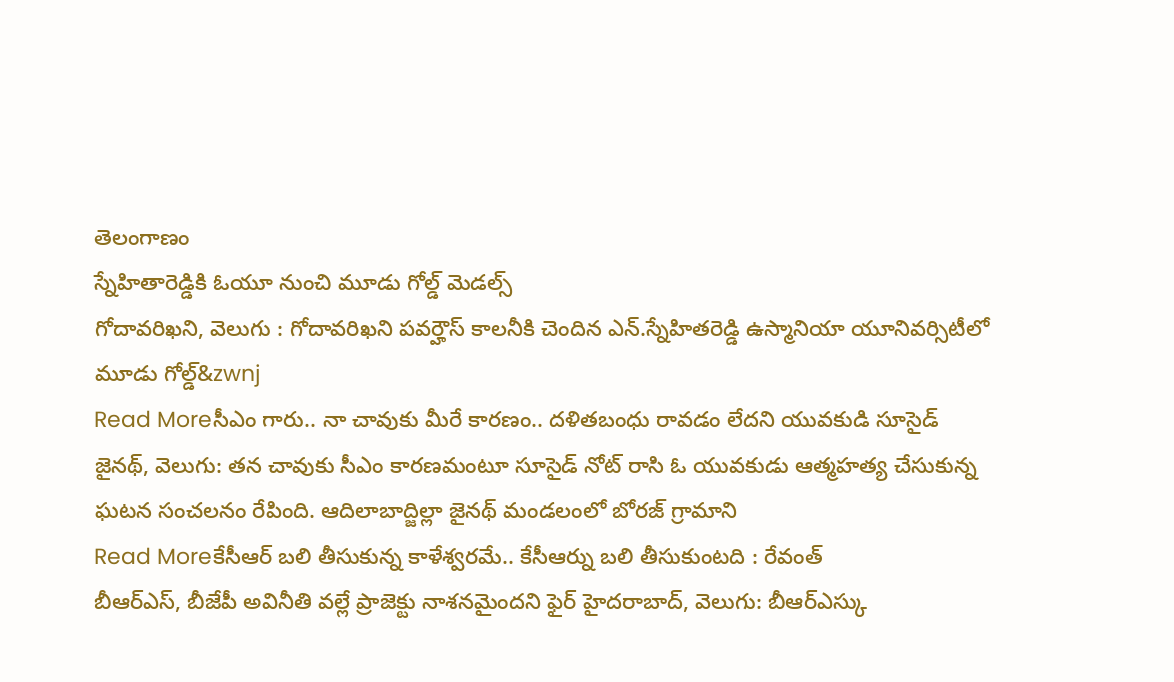తెలంగాణం
స్నేహితారెడ్డికి ఓయూ నుంచి మూడు గోల్డ్ మెడల్స్
గోదావరిఖని, వెలుగు : గోదావరిఖని పవర్హౌస్ కాలనీకి చెందిన ఎన్.స్నేహితరెడ్డి ఉస్మానియా యూనివర్సిటీలో మూడు గోల్డ్&zwnj
Read Moreసీఎం గారు.. నా చావుకు మీరే కారణం.. దళితబంధు రావడం లేదని యువకుడి సూసైడ్
జైనథ్, వెలుగు: తన చావుకు సీఎం కారణమంటూ సూసైడ్ నోట్ రాసి ఓ యువకుడు ఆత్మహత్య చేసుకున్న ఘటన సంచలనం రేపింది. ఆదిలాబాద్జిల్లా జైనథ్ మండలంలో బోరజ్ గ్రామాని
Read Moreకేసీఆర్ బలి తీసుకున్న కాళేశ్వరమే.. కేసీఆర్ను బలి తీసుకుంటది : రేవంత్
బీఆర్ఎస్, బీజేపీ అవినీతి వల్లే ప్రాజెక్టు నాశనమైందని ఫైర్ హైదరాబాద్, వెలుగు: బీఆర్ఎస్కు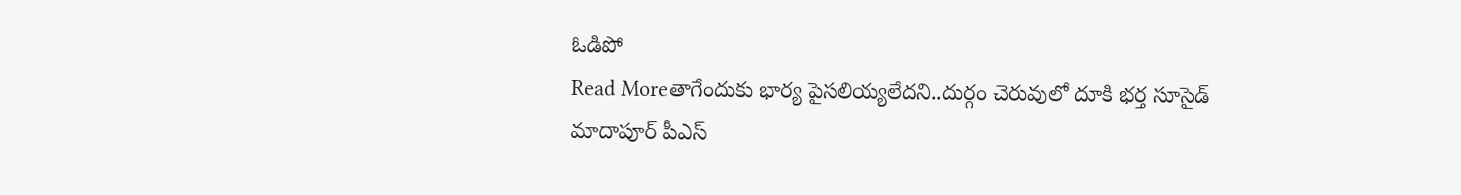ఓడిపో
Read Moreతాగేందుకు భార్య పైసలియ్యలేదని..దుర్గం చెరువులో దూకి భర్త సూసైడ్
మాదాపూర్ పీఎస్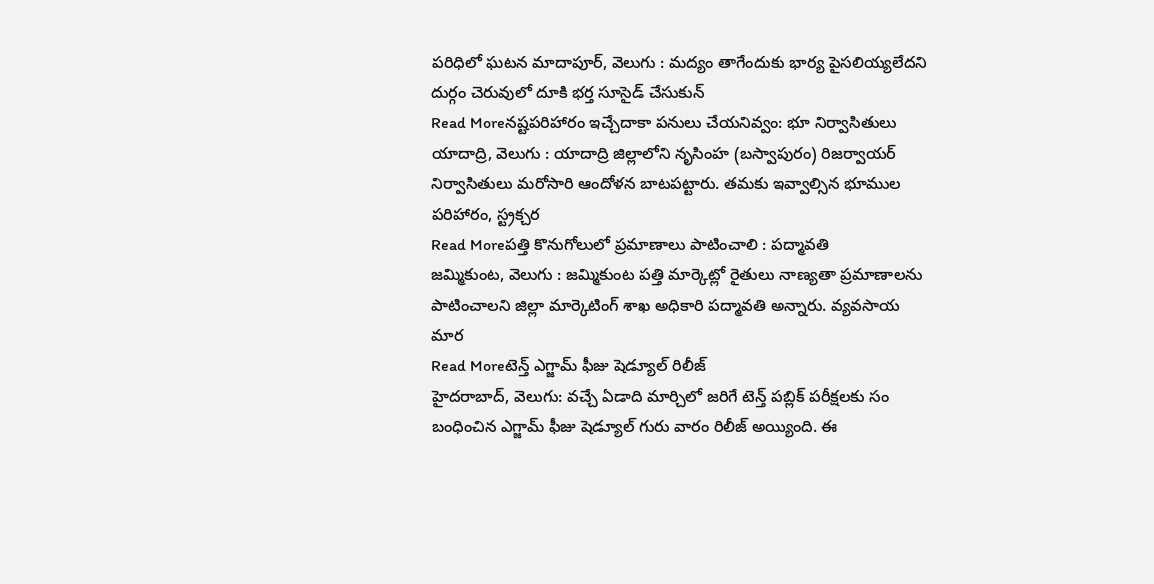పరిధిలో ఘటన మాదాపూర్, వెలుగు : మద్యం తాగేందుకు భార్య పైసలియ్యలేదని దుర్గం చెరువులో దూకి భర్త సూసైడ్ చేసుకున్
Read Moreనష్టపరిహారం ఇచ్చేదాకా పనులు చేయనివ్వం: భూ నిర్వాసితులు
యాదాద్రి, వెలుగు : యాదాద్రి జిల్లాలోని నృసింహ (బస్వాపురం) రిజర్వాయర్ నిర్వాసితులు మరోసారి ఆందోళన బాటపట్టారు. తమకు ఇవ్వాల్సిన భూముల పరిహారం, స్ట్రక్చర
Read Moreపత్తి కొనుగోలులో ప్రమాణాలు పాటించాలి : పద్మావతి
జమ్మికుంట, వెలుగు : జమ్మికుంట పత్తి మార్కెట్లో రైతులు నాణ్యతా ప్రమాణాలను పాటించాలని జిల్లా మార్కెటింగ్ శాఖ అధికారి పద్మావతి అన్నారు. వ్యవసాయ మార
Read Moreటెన్త్ ఎగ్జామ్ ఫీజు షెడ్యూల్ రిలీజ్
హైదరాబాద్, వెలుగు: వచ్చే ఏడాది మార్చిలో జరిగే టెన్త్ పబ్లిక్ పరీక్షలకు సం బంధించిన ఎగ్జామ్ ఫీజు షెడ్యూల్ గురు వారం రిలీజ్ అయ్యింది. ఈ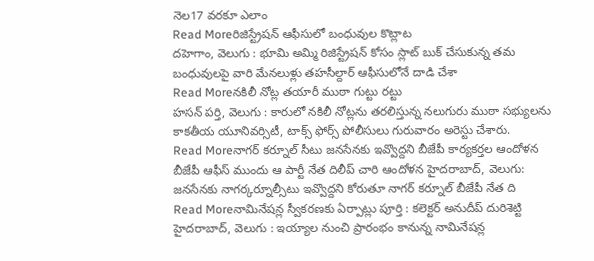నెల17 వరకూ ఎలాం
Read Moreరిజిస్ట్రేషన్ ఆఫీసులో బంధువుల కొట్లాట
దహెగాం, వెలుగు : భూమి అమ్మి రిజిస్ట్రేషన్ కోసం స్లాట్ బుక్ చేసుకున్న తమ బంధువులపై వారి మేనలుళ్లు తహసీల్దార్ ఆఫీసులోనే దాడి చేశా
Read Moreనకిలీ నోట్ల తయారీ ముఠా గుట్టు రట్టు
హసన్ పర్తి, వెలుగు : కారులో నకిలీ నోట్లను తరలిస్తున్న నలుగురు ముఠా సభ్యులను కాకతీయ యూనివర్సిటీ, టాక్స్ ఫోర్స్ పోలీసులు గురువారం అరెస్టు చేశారు.
Read Moreనాగర్ కర్నూల్ సీటు జనసేనకు ఇవ్వొద్దని బీజేపీ కార్యకర్తల ఆందోళన
బీజేపీ ఆఫీస్ ముందు ఆ పార్టీ నేత దిలీప్ చారి ఆందోళన హైదరాబాద్, వెలుగు: జనసేనకు నాగర్కర్నూల్సీటు ఇవ్వొద్దని కోరుతూ నాగర్ కర్నూల్ బీజేపీ నేత ది
Read Moreనామినేషన్ల స్వీకరణకు ఏర్పాట్లు పూర్తి : కలెక్టర్ అనుదీప్ దురిశెట్టి
హైదరాబాద్, వెలుగు : ఇయ్యాల నుంచి ప్రారంభం కానున్న నామినేషన్ల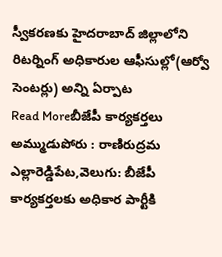స్వీకరణకు హైదరాబాద్ జిల్లాలోని రిటర్నింగ్ అధికారుల ఆఫీసుల్లో(ఆర్వో సెంటర్లు) అన్ని ఏర్పాట
Read Moreబీజేపీ కార్యకర్తలు అమ్ముడుపోరు : రాణిరుద్రమ
ఎల్లారెడ్డిపేట,వెలుగు: బీజేపీ కార్యకర్తలకు అధికార పార్టీకి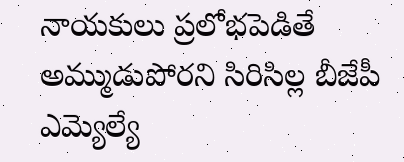నాయకులు ప్రలోభపెడితే అమ్ముడుపోరని సిరిసిల్ల బీజేపీ ఎమ్యెల్యే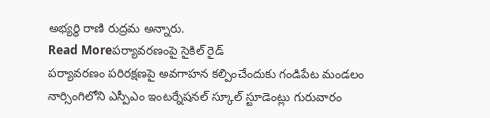అభ్యర్థి రాణి రుద్రమ అన్నారు.
Read Moreపర్యావరణంపై సైకిల్ రైడ్
పర్యావరణం పరిరక్షణపై అవగాహన కల్పించేందుకు గండిపేట మండలం నార్సింగిలోని ఎస్పీఎం ఇంటర్నేషనల్ స్కూల్ స్టూడెంట్లు గురువారం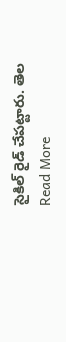సైకిల్ రైడ్ చేపట్టారు. తెల
Read More